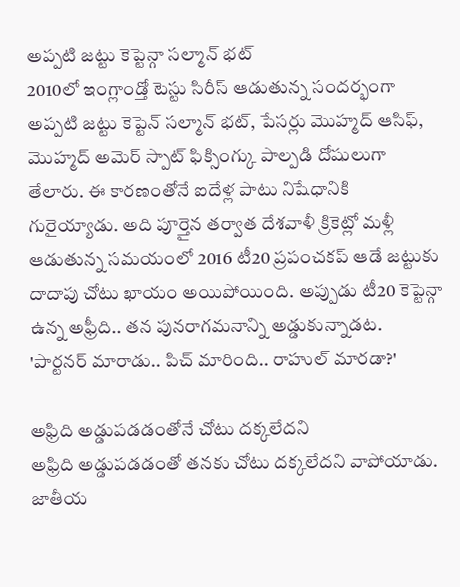అప్పటి జట్టు కెప్టెన్గా సల్మాన్ భట్
2010లో ఇంగ్లాండ్తో టెస్టు సిరీస్ ఆడుతున్న సందర్భంగా అప్పటి జట్టు కెప్టెన్ సల్మాన్ భట్, పేసర్లు మొహ్మద్ ఆసిఫ్, మొహ్మద్ అమెర్ స్పాట్ ఫిక్సింగ్కు పాల్పడి దోషులుగా తేలారు. ఈ కారణంతోనే ఐదేళ్ల పాటు నిషేధానికి గురైయ్యాడు. అది పూర్తైన తర్వాత దేశవాళీ క్రికెట్లో మళ్లీ ఆడుతున్న సమయంలో 2016 టీ20 ప్రపంచకప్ ఆడే జట్టుకు దాదాపు చోటు ఖాయం అయిపోయింది. అప్పుడు టీ20 కెప్టెన్గా ఉన్న అఫ్రీది.. తన పునరాగమనాన్ని అడ్డుకున్నాడట.
'పార్టనర్ మారాడు.. పిచ్ మారింది.. రాహుల్ మారడా?'

అఫ్రిది అడ్డుపడడంతోనే చోటు దక్కలేదని
అఫ్రిది అడ్డుపడడంతో తనకు చోటు దక్కలేదని వాపోయాడు. జాతీయ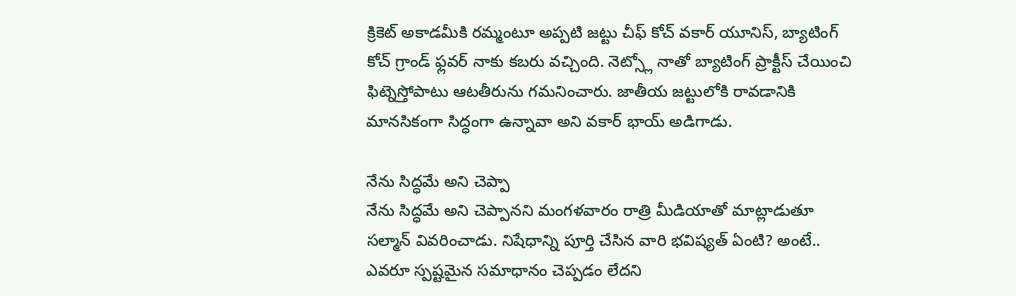క్రికెట్ అకాడమీకి రమ్మంటూ అప్పటి జట్టు చీఫ్ కోచ్ వకార్ యూనిస్, బ్యాటింగ్ కోచ్ గ్రాండ్ ఫ్లవర్ నాకు కబరు వచ్చింది. నెట్స్లో నాతో బ్యాటింగ్ ప్రాక్టీస్ చేయించి ఫిట్నెస్తోపాటు ఆటతీరును గమనించారు. జాతీయ జట్టులోకి రావడానికి మానసికంగా సిద్ధంగా ఉన్నావా అని వకార్ భాయ్ అడిగాడు.

నేను సిద్ధమే అని చెప్పా
నేను సిద్ధమే అని చెప్పానని మంగళవారం రాత్రి మీడియాతో మాట్లాడుతూ సల్మాన్ వివరించాడు. నిషేధాన్ని పూర్తి చేసిన వారి భవిష్యత్ ఏంటి? అంటే.. ఎవరూ స్పష్టమైన సమాధానం చెప్పడం లేదని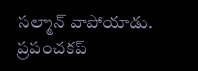సల్మాన్ వాపోయాడు. ప్రపంచకప్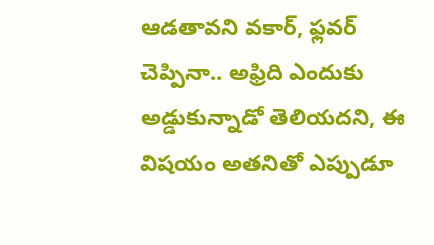ఆడతావని వకార్, ఫ్లవర్ చెప్పినా.. అఫ్రిది ఎందుకు అడ్డుకున్నాడో తెలియదని, ఈ విషయం అతనితో ఎప్పుడూ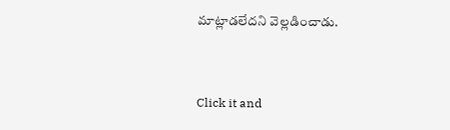మాట్లాడలేదని వెల్లడించాడు.


Click it and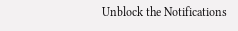Unblock the Notifications